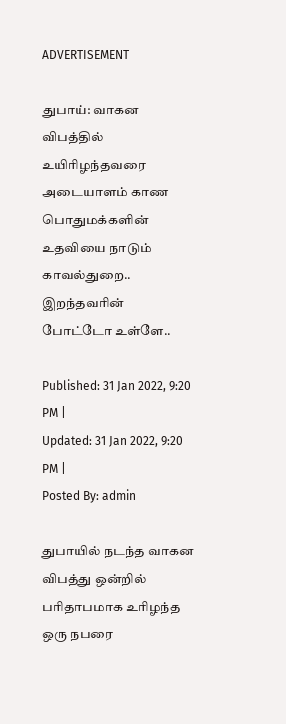ADVERTISEMENT

துபாய்: வாகன விபத்தில் உயிரிழந்தவரை அடையாளம் காண பொதுமக்களின் உதவியை நாடும் காவல்துறை.. இறந்தவரின் போட்டோ உள்ளே..

Published: 31 Jan 2022, 9:20 PM |
Updated: 31 Jan 2022, 9:20 PM |
Posted By: admin

துபாயில் நடந்த வாகன விபத்து ஒன்றில் பரிதாபமாக உரிழந்த ஒரு நபரை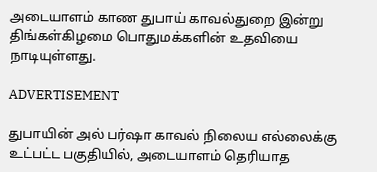அடையாளம் காண துபாய் காவல்துறை இன்று திங்கள்கிழமை பொதுமக்களின் உதவியை நாடியுள்ளது.

ADVERTISEMENT

துபாயின் அல் பர்ஷா காவல் நிலைய எல்லைக்கு உட்பட்ட பகுதியில், அடையாளம் தெரியாத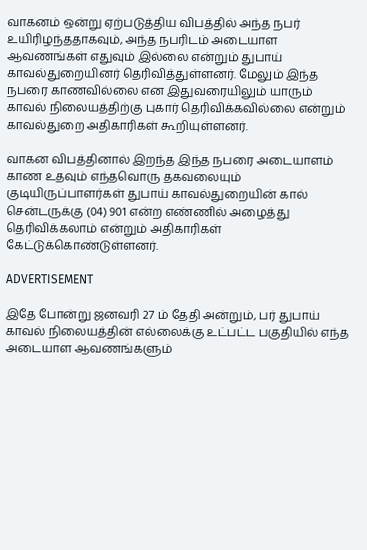வாகனம் ஒன்று ஏற்படுத்திய விபத்தில் அந்த நபர் உயிரிழந்ததாகவும், அந்த நபரிடம் அடையாள ஆவணங்கள் எதுவும் இல்லை என்றும் துபாய் காவல்துறையினர் தெரிவித்துள்ளனர். மேலும் இந்த நபரை காணவில்லை என இதுவரையிலும் யாரும் காவல் நிலையத்திற்கு புகார் தெரிவிக்கவில்லை என்றும் காவல்துறை அதிகாரிகள் கூறியுள்ளனர்.

வாகன விபத்தினால் இறந்த இந்த நபரை அடையாளம் காண உதவும் எந்தவொரு தகவலையும் குடியிருப்பாளர்கள் துபாய் காவல்துறையின் கால் சென்டருக்கு (04) 901 என்ற எண்ணில் அழைத்து தெரிவிக்கலாம் என்றும் அதிகாரிகள் கேட்டுக்கொண்டுள்ளனர்.

ADVERTISEMENT

இதே போன்று ஜனவரி 27 ம் தேதி அன்றும், பர் துபாய் காவல் நிலையத்தின் எல்லைக்கு உட்பட்ட பகுதியில் எந்த அடையாள ஆவணங்களும்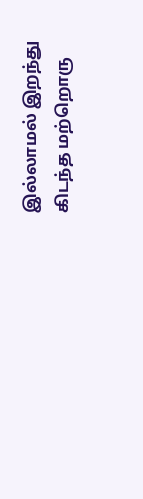இல்லாமல் இறந்து கிடந்த மற்றொரு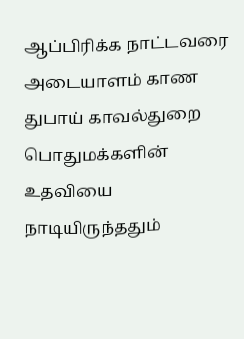ஆப்பிரிக்க நாட்டவரை அடையாளம் காண துபாய் காவல்துறை பொதுமக்களின் உதவியை நாடியிருந்ததும்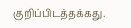குறிப்பிடத்தக்கது.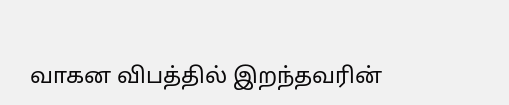வாகன விபத்தில் இறந்தவரின்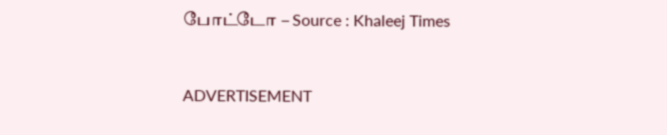போட்டோ – Source : Khaleej Times



ADVERTISEMENT